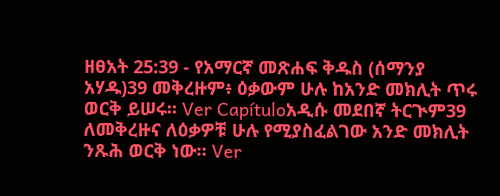ዘፀአት 25:39 - የአማርኛ መጽሐፍ ቅዱስ (ሰማንያ አሃዱ)39 መቅረዙም፥ ዕቃውም ሁሉ ከአንድ መክሊት ጥሩ ወርቅ ይሠሩ። Ver Capítuloአዲሱ መደበኛ ትርጒም39 ለመቅረዙና ለዕቃዎቹ ሁሉ የሚያስፈልገው አንድ መክሊት ንጹሕ ወርቅ ነው። Ver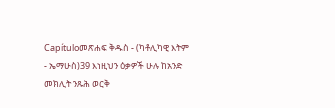Capítuloመጽሐፍ ቅዱስ - (ካቶሊካዊ እትም - ኤማሁስ)39 እነዚህን ዕቃዎች ሁሉ ከአንድ መክሊት ንጹሕ ወርቅ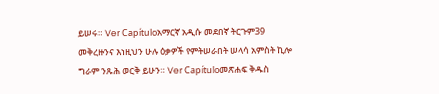ይሠሩ። Ver Capítuloአማርኛ አዲሱ መደበኛ ትርጉም39 መቅረዙንና እነዚህን ሁሉ ዕቃዎች የምትሠራበት ሠላሳ አምስት ኪሎ ግራም ንጹሕ ወርቅ ይሁን። Ver Capítuloመጽሐፍ ቅዱስ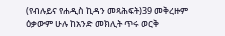(የብሉይና የሐዲስ ኪዳን መጻሕፍት)39 መቅረዙም ዕቃውም ሁሉ ከአንድ መክሊት ጥሩ ወርቅ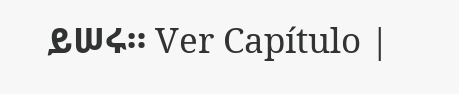ይሠሩ። Ver Capítulo |